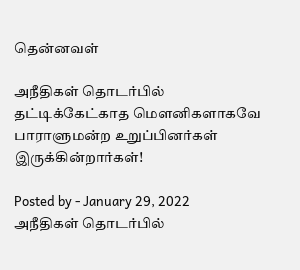தென்னவள்

அநீதிகள் தொடர்பில் தட்டிக்கேட்காத மௌனிகளாகவே பாராளுமன்ற உறுப்பினர்கள் இருக்கின்றார்கள்!

Posted by - January 29, 2022
அநீதிகள் தொடர்பில்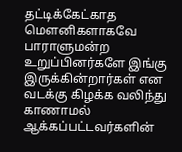தட்டிக்கேட்காத மௌனிகளாகவே பாராளுமன்ற உறுப்பினர்களே இங்கு இருக்கின்றார்கள் என வடக்கு கிழக்க வலிந்து காணாமல் ஆக்கப்பட்டவர்களின்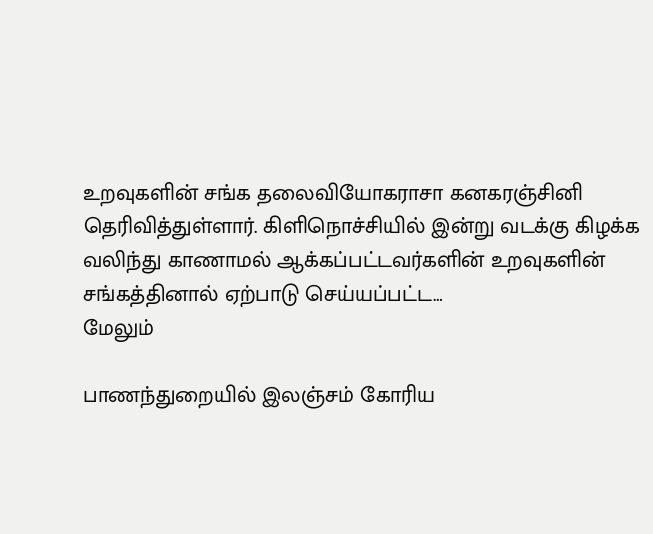உறவுகளின் சங்க தலைவியோகராசா கனகரஞ்சினி தெரிவித்துள்ளார். கிளிநொச்சியில் இன்று வடக்கு கிழக்க வலிந்து காணாமல் ஆக்கப்பட்டவர்களின் உறவுகளின் சங்கத்தினால் ஏற்பாடு செய்யப்பட்ட…
மேலும்

பாணந்துறையில் இலஞ்சம் கோரிய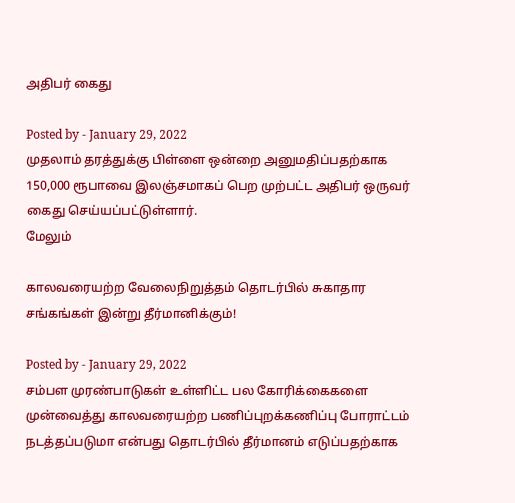அதிபர் கைது

Posted by - January 29, 2022
முதலாம் தரத்துக்கு பிள்ளை ஒன்றை அனுமதிப்பதற்காக 150,000 ரூபாவை இலஞ்சமாகப் பெற முற்பட்ட அதிபர் ஒருவர் கைது செய்யப்பட்டுள்ளார்.
மேலும்

காலவரையற்ற வேலைநிறுத்தம் தொடர்பில் சுகாதார சங்கங்கள் இன்று தீர்மானிக்கும்!

Posted by - January 29, 2022
சம்பள முரண்பாடுகள் உள்ளிட்ட பல கோரிக்கைகளை முன்வைத்து காலவரையற்ற பணிப்புறக்கணிப்பு போராட்டம் நடத்தப்படுமா என்பது தொடர்பில் தீர்மானம் எடுப்பதற்காக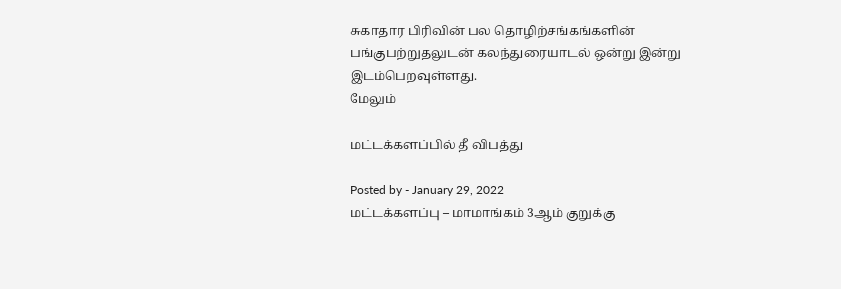சுகாதார பிரிவின் பல தொழிற்சங்கங்களின் பங்குபற்றுதலுடன் கலந்துரையாடல் ஒன்று இன்று இடம்பெறவுள்ளது.
மேலும்

மட்டக்களப்பில் தீ விபத்து

Posted by - January 29, 2022
மட்டக்களப்பு – மாமாங்கம் 3ஆம் குறுக்கு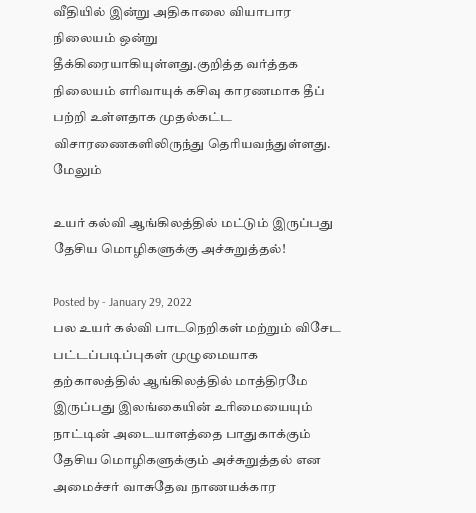வீதியில் இன்று அதிகாலை வியாபார நிலையம் ஒன்று தீக்கிரையாகியுள்ளது.குறித்த வர்த்தக நிலையம் எரிவாயுக் கசிவு காரணமாக தீப் பற்றி உள்ளதாக முதல்கட்ட விசாரணைகளிலிருந்து தெரியவந்துள்ளது.
மேலும்

உயர் கல்வி ஆங்கிலத்தில் மட்டும் இருப்பது தேசிய மொழிகளுக்கு அச்சுறுத்தல்!

Posted by - January 29, 2022
பல உயர் கல்வி பாடநெறிகள் மற்றும் விசேட பட்டப்படிப்புகள் முழுமையாக தற்காலத்தில் ஆங்கிலத்தில் மாத்திரமே இருப்பது இலங்கையின் உரிமையையும் நாட்டின் அடையாளத்தை பாதுகாக்கும் தேசிய மொழிகளுக்கும் அச்சுறுத்தல் என அமைச்சர் வாசுதேவ நாணயக்கார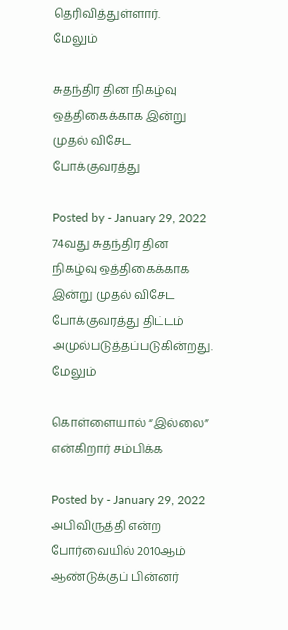தெரிவித்துள்ளார்.
மேலும்

சுதந்திர தின நிகழ்வு ஒத்திகைக்காக இன்று முதல் விசேட போக்குவரத்து

Posted by - January 29, 2022
74வது சுதந்திர தின நிகழ்வு ஒத்திகைக்காக இன்று முதல் விசேட போக்குவரத்து திட்டம் அமுல்படுத்தப்படுகின்றது.
மேலும்

கொள்ளையால் “இல்லை” என்கிறார் சம்பிக்க

Posted by - January 29, 2022
அபிவிருத்தி என்ற போர்வையில் 2010ஆம் ஆண்டுக்குப் பின்னர்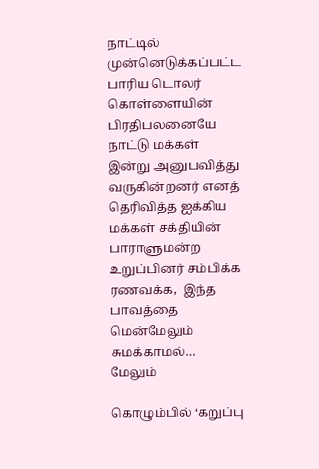நாட்டில் முன்னெடுக்கப்பட்ட பாரிய டொலர் கொள்ளையின் பிரதிபலனையே நாட்டு மக்கள் இன்று அனுபவித்து வருகின்றனர் எனத் தெரிவித்த ஐக்கிய மக்கள் சக்தியின் பாராளுமன்ற உறுப்பினர் சம்பிக்க ரணவக்க,  இந்த பாவத்தை மென்மேலும் சுமக்காமல்…
மேலும்

கொழும்பில் ‘கறுப்பு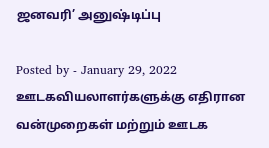ஜனவரி’ அனுஷ்டிப்பு

Posted by - January 29, 2022
ஊடகவியலாளர்களுக்கு எதிரான வன்முறைகள் மற்றும் ஊடக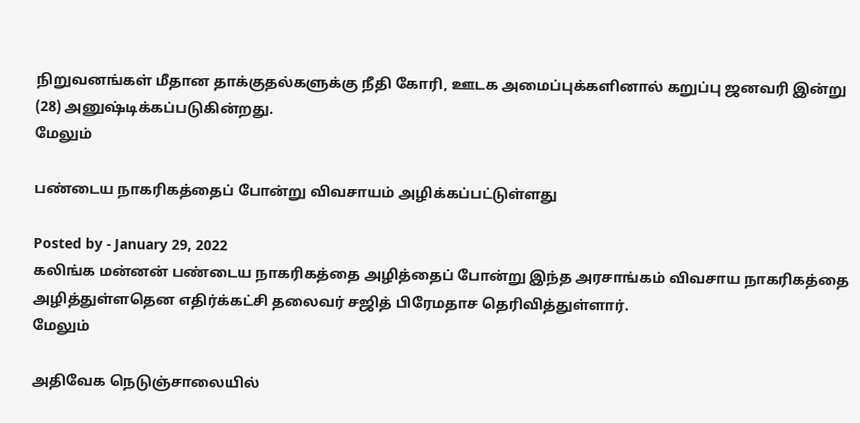நிறுவனங்கள் மீதான தாக்குதல்களுக்கு நீதி கோரி, ஊடக அமைப்புக்களினால் கறுப்பு ஜனவரி இன்று (28) அனுஷ்டிக்கப்படுகின்றது.
மேலும்

பண்டைய நாகரிகத்தைப் போன்று விவசாயம் அழிக்கப்பட்டுள்ளது

Posted by - January 29, 2022
கலிங்க மன்னன் பண்டைய நாகரிகத்தை அழித்தைப் போன்று இந்த அரசாங்கம் விவசாய நாகரிகத்தை அழித்துள்ளதென எதிர்க்கட்சி தலைவர் சஜித் பிரேமதாச தெரிவித்துள்ளார்.
மேலும்

அதிவேக நெடுஞ்சாலையில்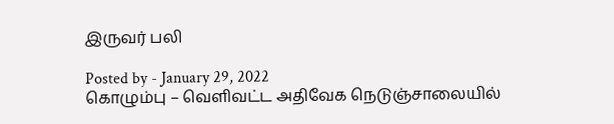இருவர் பலி

Posted by - January 29, 2022
கொழும்பு – வெளிவட்ட அதிவேக நெடுஞ்சாலையில்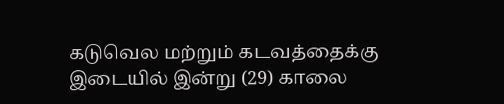கடுவெல மற்றும் கடவத்தைக்கு இடையில் இன்று (29) காலை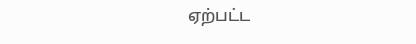ஏற்பட்ட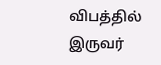விபத்தில் இருவர்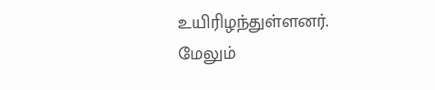உயிரிழந்துள்ளனர்.
மேலும்